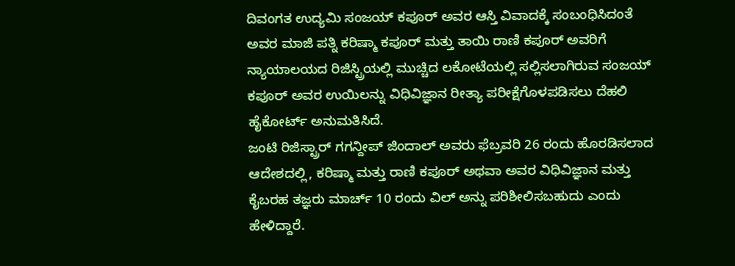ದಿವಂಗತ ಉದ್ಯಮಿ ಸಂಜಯ್ ಕಪೂರ್ ಅವರ ಆಸ್ತಿ ವಿವಾದಕ್ಕೆ ಸಂಬಂಧಿಸಿದಂತೆ ಅವರ ಮಾಜಿ ಪತ್ನಿ ಕರಿಷ್ಮಾ ಕಪೂರ್ ಮತ್ತು ತಾಯಿ ರಾಣಿ ಕಪೂರ್ ಅವರಿಗೆ ನ್ಯಾಯಾಲಯದ ರಿಜಿಸ್ಟ್ರಿಯಲ್ಲಿ ಮುಚ್ಚಿದ ಲಕೋಟೆಯಲ್ಲಿ ಸಲ್ಲಿಸಲಾಗಿರುವ ಸಂಜಯ್ ಕಪೂರ್ ಅವರ ಉಯಿಲನ್ನು ವಿಧಿವಿಜ್ಞಾನ ರೀತ್ಯಾ ಪರೀಕ್ಷೆಗೊಳಪಡಿಸಲು ದೆಹಲಿ ಹೈಕೋರ್ಟ್ ಅನುಮತಿಸಿದೆ.
ಜಂಟಿ ರಿಜಿಸ್ಟ್ರಾರ್ ಗಗನ್ದೀಪ್ ಜಿಂದಾಲ್ ಅವರು ಫೆಬ್ರವರಿ 26 ರಂದು ಹೊರಡಿಸಲಾದ ಆದೇಶದಲ್ಲಿ, ಕರಿಷ್ಮಾ ಮತ್ತು ರಾಣಿ ಕಪೂರ್ ಅಥವಾ ಅವರ ವಿಧಿವಿಜ್ಞಾನ ಮತ್ತು ಕೈಬರಹ ತಜ್ಞರು ಮಾರ್ಚ್ 10 ರಂದು ವಿಲ್ ಅನ್ನು ಪರಿಶೀಲಿಸಬಹುದು ಎಂದು ಹೇಳಿದ್ದಾರೆ.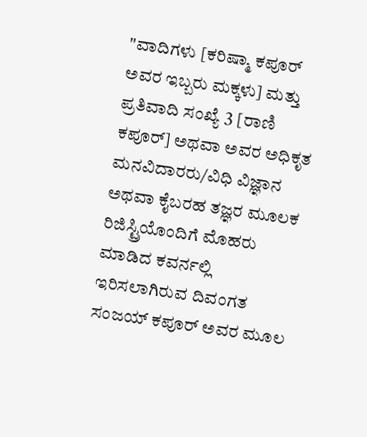"ವಾದಿಗಳು [ಕರಿಷ್ಮಾ ಕಪೂರ್ ಅವರ ಇಬ್ಬರು ಮಕ್ಕಳು] ಮತ್ತು ಪ್ರತಿವಾದಿ ಸಂಖ್ಯೆ 3 [ರಾಣಿ ಕಪೂರ್] ಅಥವಾ ಅವರ ಅಧಿಕೃತ ಮನವಿದಾರರು/ವಿಧಿ ವಿಜ್ಞಾನ ಅಥವಾ ಕೈಬರಹ ತಜ್ಞರ ಮೂಲಕ ರಿಜಿಸ್ಟ್ರಿಯೊಂದಿಗೆ ಮೊಹರು ಮಾಡಿದ ಕವರ್ನಲ್ಲಿ ಇರಿಸಲಾಗಿರುವ ದಿವಂಗತ ಸಂಜಯ್ ಕಪೂರ್ ಅವರ ಮೂಲ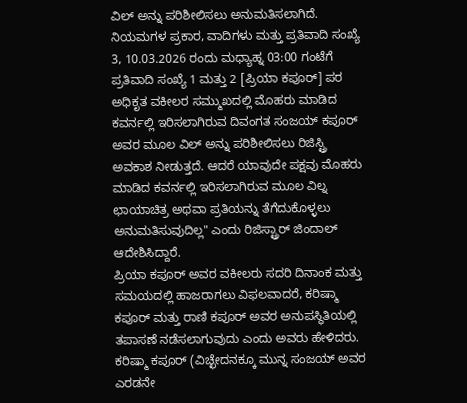ವಿಲ್ ಅನ್ನು ಪರಿಶೀಲಿಸಲು ಅನುಮತಿಸಲಾಗಿದೆ. ನಿಯಮಗಳ ಪ್ರಕಾರ, ವಾದಿಗಳು ಮತ್ತು ಪ್ರತಿವಾದಿ ಸಂಖ್ಯೆ 3, 10.03.2026 ರಂದು ಮಧ್ಯಾಹ್ನ 03:00 ಗಂಟೆಗೆ ಪ್ರತಿವಾದಿ ಸಂಖ್ಯೆ 1 ಮತ್ತು 2 [ಪ್ರಿಯಾ ಕಪೂರ್] ಪರ ಅಧಿಕೃತ ವಕೀಲರ ಸಮ್ಮುಖದಲ್ಲಿ ಮೊಹರು ಮಾಡಿದ ಕವರ್ನಲ್ಲಿ ಇರಿಸಲಾಗಿರುವ ದಿವಂಗತ ಸಂಜಯ್ ಕಪೂರ್ ಅವರ ಮೂಲ ವಿಲ್ ಅನ್ನು ಪರಿಶೀಲಿಸಲು ರಿಜಿಸ್ಟ್ರಿ ಅವಕಾಶ ನೀಡುತ್ತದೆ. ಆದರೆ ಯಾವುದೇ ಪಕ್ಷವು ಮೊಹರು ಮಾಡಿದ ಕವರ್ನಲ್ಲಿ ಇರಿಸಲಾಗಿರುವ ಮೂಲ ವಿಲ್ನ ಛಾಯಾಚಿತ್ರ ಅಥವಾ ಪ್ರತಿಯನ್ನು ತೆಗೆದುಕೊಳ್ಳಲು ಅನುಮತಿಸುವುದಿಲ್ಲ" ಎಂದು ರಿಜಿಸ್ಟ್ರಾರ್ ಜಿಂದಾಲ್ ಆದೇಶಿಸಿದ್ದಾರೆ.
ಪ್ರಿಯಾ ಕಪೂರ್ ಅವರ ವಕೀಲರು ಸದರಿ ದಿನಾಂಕ ಮತ್ತು ಸಮಯದಲ್ಲಿ ಹಾಜರಾಗಲು ವಿಫಲವಾದರೆ, ಕರಿಷ್ಮಾ ಕಪೂರ್ ಮತ್ತು ರಾಣಿ ಕಪೂರ್ ಅವರ ಅನುಪಸ್ಥಿತಿಯಲ್ಲಿ ತಪಾಸಣೆ ನಡೆಸಲಾಗುವುದು ಎಂದು ಅವರು ಹೇಳಿದರು. ಕರಿಷ್ಮಾ ಕಪೂರ್ (ವಿಚ್ಛೇದನಕ್ಕೂ ಮುನ್ನ ಸಂಜಯ್ ಅವರ ಎರಡನೇ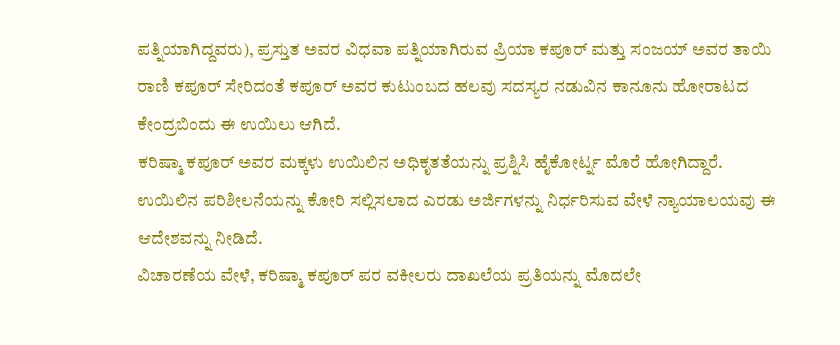ಪತ್ನಿಯಾಗಿದ್ದವರು), ಪ್ರಸ್ತುತ ಅವರ ವಿಧವಾ ಪತ್ನಿಯಾಗಿರುವ ಪ್ರಿಯಾ ಕಪೂರ್ ಮತ್ತು ಸಂಜಯ್ ಅವರ ತಾಯಿ ರಾಣಿ ಕಪೂರ್ ಸೇರಿದಂತೆ ಕಪೂರ್ ಅವರ ಕುಟುಂಬದ ಹಲವು ಸದಸ್ಯರ ನಡುವಿನ ಕಾನೂನು ಹೋರಾಟದ ಕೇಂದ್ರಬಿಂದು ಈ ಉಯಿಲು ಆಗಿದೆ.
ಕರಿಷ್ಮಾ ಕಪೂರ್ ಅವರ ಮಕ್ಕಳು ಉಯಿಲಿನ ಅಧಿಕೃತತೆಯನ್ನು ಪ್ರಶ್ನಿಸಿ ಹೈಕೋರ್ಟ್ನ ಮೊರೆ ಹೋಗಿದ್ದಾರೆ. ಉಯಿಲಿನ ಪರಿಶೀಲನೆಯನ್ನು ಕೋರಿ ಸಲ್ಲಿಸಲಾದ ಎರಡು ಅರ್ಜಿಗಳನ್ನು ನಿರ್ಧರಿಸುವ ವೇಳೆ ನ್ಯಾಯಾಲಯವು ಈ ಆದೇಶವನ್ನು ನೀಡಿದೆ.
ವಿಚಾರಣೆಯ ವೇಳೆ, ಕರಿಷ್ಮಾ ಕಪೂರ್ ಪರ ವಕೀಲರು ದಾಖಲೆಯ ಪ್ರತಿಯನ್ನು ಮೊದಲೇ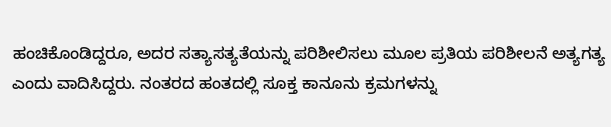ಹಂಚಿಕೊಂಡಿದ್ದರೂ, ಅದರ ಸತ್ಯಾಸತ್ಯತೆಯನ್ನು ಪರಿಶೀಲಿಸಲು ಮೂಲ ಪ್ರತಿಯ ಪರಿಶೀಲನೆ ಅತ್ಯಗತ್ಯ ಎಂದು ವಾದಿಸಿದ್ದರು. ನಂತರದ ಹಂತದಲ್ಲಿ ಸೂಕ್ತ ಕಾನೂನು ಕ್ರಮಗಳನ್ನು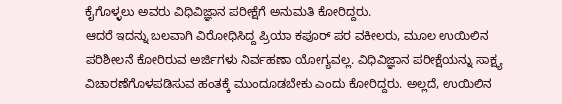ಕೈಗೊಳ್ಳಲು ಅವರು ವಿಧಿವಿಜ್ಞಾನ ಪರೀಕ್ಷೆಗೆ ಅನುಮತಿ ಕೋರಿದ್ದರು.
ಆದರೆ ಇದನ್ನು ಬಲವಾಗಿ ವಿರೋಧಿಸಿದ್ದ ಪ್ರಿಯಾ ಕಪೂರ್ ಪರ ವಕೀಲರು, ಮೂಲ ಉಯಿಲಿನ ಪರಿಶೀಲನೆ ಕೋರಿರುವ ಅರ್ಜಿಗಳು ನಿರ್ವಹಣಾ ಯೋಗ್ಯವಲ್ಲ. ವಿಧಿವಿಜ್ಞಾನ ಪರೀಕ್ಷೆಯನ್ನು ಸಾಕ್ಷ್ಯ ವಿಚಾರಣೆಗೊಳಪಡಿಸುವ ಹಂತಕ್ಕೆ ಮುಂದೂಡಬೇಕು ಎಂದು ಕೋರಿದ್ದರು. ಅಲ್ಲದೆ, ಉಯಿಲಿನ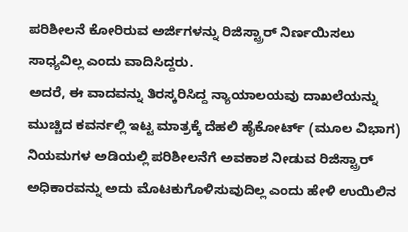ಪರಿಶೀಲನೆ ಕೋರಿರುವ ಅರ್ಜಿಗಳನ್ನು ರಿಜಿಸ್ಟ್ರಾರ್ ನಿರ್ಣಯಿಸಲು ಸಾಧ್ಯವಿಲ್ಲ ಎಂದು ವಾದಿಸಿದ್ದರು.
ಅದರೆ, ಈ ವಾದವನ್ನು ತಿರಸ್ಕರಿಸಿದ್ದ ನ್ಯಾಯಾಲಯವು ದಾಖಲೆಯನ್ನು ಮುಚ್ಚಿದ ಕವರ್ನಲ್ಲಿ ಇಟ್ಟ ಮಾತ್ರಕ್ಕೆ ದೆಹಲಿ ಹೈಕೋರ್ಟ್ (ಮೂಲ ವಿಭಾಗ) ನಿಯಮಗಳ ಅಡಿಯಲ್ಲಿ ಪರಿಶೀಲನೆಗೆ ಅವಕಾಶ ನೀಡುವ ರಿಜಿಸ್ಟ್ರಾರ್ ಅಧಿಕಾರವನ್ನು ಅದು ಮೊಟಕುಗೊಳಿಸುವುದಿಲ್ಲ ಎಂದು ಹೇಳಿ ಉಯಿಲಿನ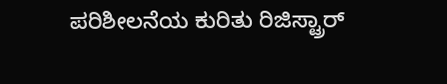ಪರಿಶೀಲನೆಯ ಕುರಿತು ರಿಜಿಸ್ಟ್ರಾರ್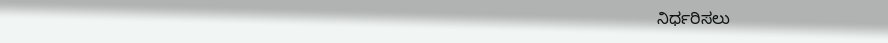ನಿರ್ಧರಿಸಲು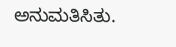ಅನುಮತಿಸಿತು.